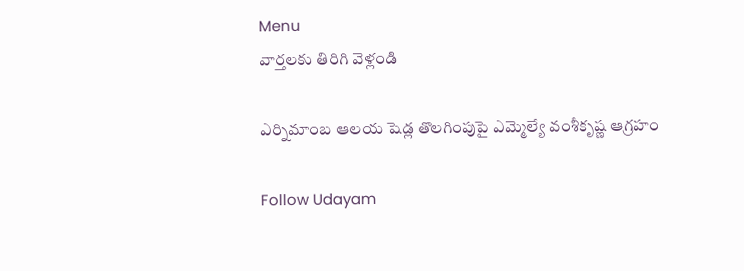Menu
వార్తలకు తిరిగి వెళ్లండి

ఎర్నిమాంబ ఆలయ షెడ్ల తొలగింపుపై ఎమ్మెల్యే వంశీకృష్ణ ఆగ్రహం

Follow Udayam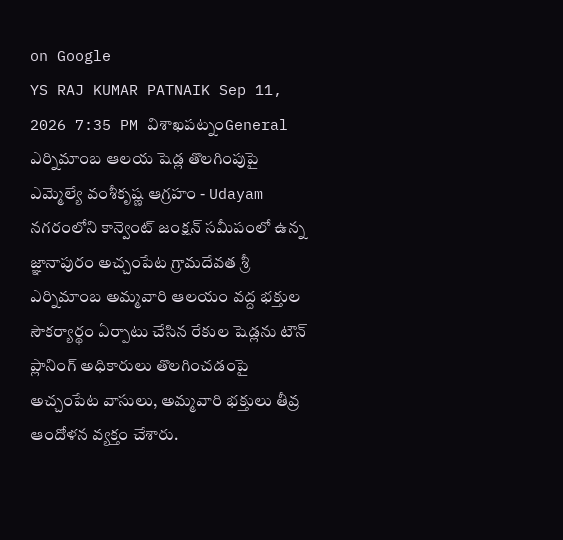on Google
YS RAJ KUMAR PATNAIK Sep 11, 2026 7:35 PM విశాఖపట్నంGeneral
ఎర్నిమాంబ ఆలయ షెడ్ల తొలగింపుపై ఎమ్మెల్యే వంశీకృష్ణ ఆగ్రహం - Udayam
నగరంలోని కాన్వెంట్ జంక్షన్ సమీపంలో ఉన్న జ్ఞానాపురం అచ్చంపేట గ్రామదేవత శ్రీ ఎర్నిమాంబ అమ్మవారి ఆలయం వద్ద భక్తుల సౌకర్యార్థం ఏర్పాటు చేసిన రేకుల షెడ్లను టౌన్ ప్లానింగ్ అధికారులు తొలగించడంపై అచ్చంపేట వాసులు, అమ్మవారి భక్తులు తీవ్ర ఆందోళన వ్యక్తం చేశారు.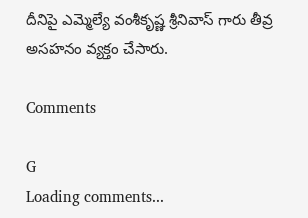దీనిపై ఎమ్మెల్యే వంశీకృష్ణ శ్రీనివాస్ గారు తీవ్ర అసహనం వ్యక్తం చేసారు.

Comments

G
Loading comments...